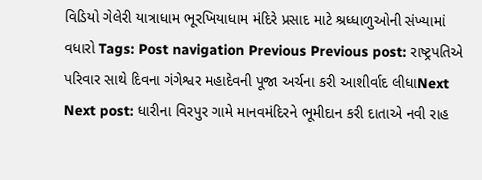વિડિયો ગેલેરી યાત્રાધામ ભૂરખિયાધામ મંદિરે પ્રસાદ માટે શ્રધ્ધાળુઓની સંખ્યામાં વધારો Tags: Post navigation Previous Previous post: રાષ્ટ્રપતિએ પરિવાર સાથે દિવના ગંગેશ્વર મહાદેવની પૂજા અર્ચના કરી આશીર્વાદ લીધાNext Next post: ધારીના વિરપુર ગામે માનવમંદિરને ભૂમીદાન કરી દાતાએ નવી રાહ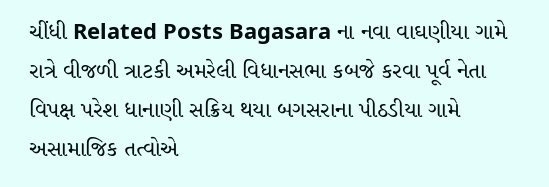ચીંધી Related Posts Bagasara ના નવા વાઘણીયા ગામે રાત્રે વીજળી ત્રાટકી અમરેલી વિધાનસભા કબજે કરવા પૂર્વ નેતા વિપક્ષ પરેશ ધાનાણી સક્રિય થયા બગસરાના પીઠડીયા ગામે અસામાજિક તત્વોએ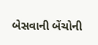બેસવાની બેંચોની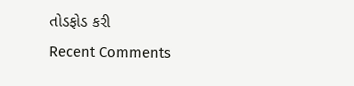તોડફોડ કરી
Recent Comments